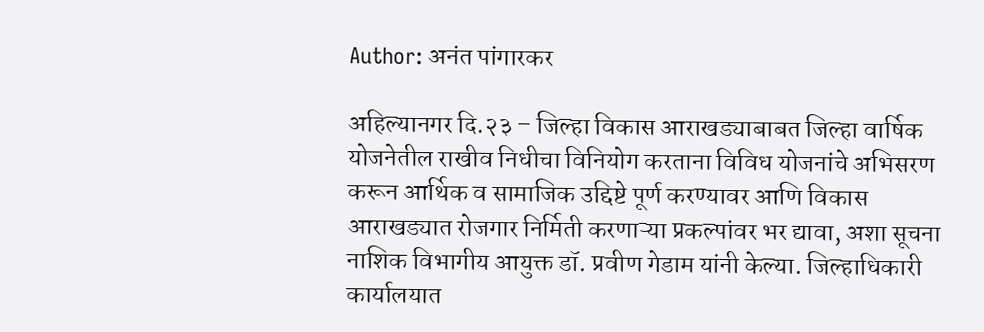Author: अनंत पांगारकर

अहिल्यानगर दि.२३ – जिल्हा विकास आराखड्याबाबत जिल्हा वार्षिक योजनेतील राखीव निधीचा विनियोग करताना विविध योजनांचे अभिसरण करून आर्थिक व सामाजिक उद्दिष्टे पूर्ण करण्यावर आणि विकास आराखड्यात रोजगार निर्मिती करणाऱ्या प्रकल्पांवर भर द्यावा, अशा सूचना नाशिक विभागीय आयुक्त डॉ. प्रवीण गेडाम यांनी केल्या. जिल्हाधिकारी कार्यालयात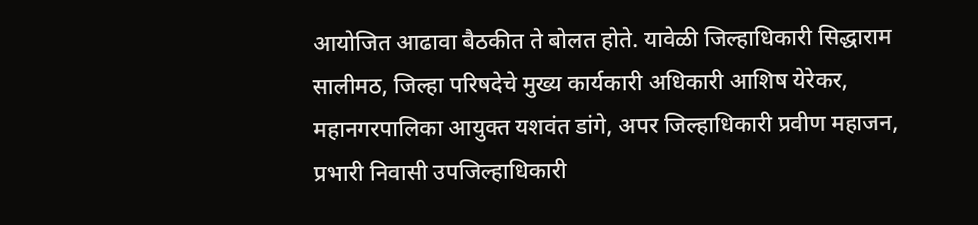आयोजित आढावा बैठकीत ते बोलत होते. यावेळी जिल्हाधिकारी सिद्धाराम सालीमठ, जिल्हा परिषदेचे मुख्य कार्यकारी अधिकारी आशिष येरेकर, महानगरपालिका आयुक्त यशवंत डांगे, अपर जिल्हाधिकारी प्रवीण महाजन, प्रभारी निवासी उपजिल्हाधिकारी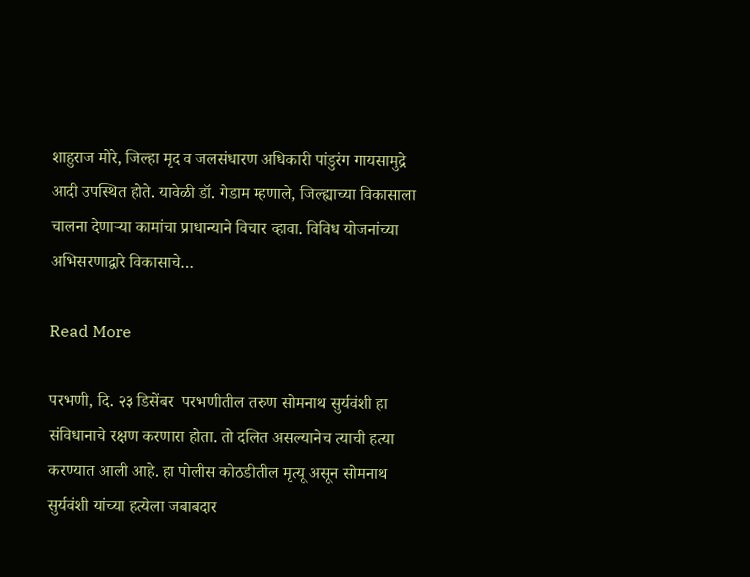शाहुराज मोरे, जिल्हा मृद व जलसंधारण अधिकारी पांडुरंग गायसामुद्रे आदी उपस्थित होते. यावेळी डॉ. गेडाम म्हणाले, जिल्ह्याच्या विकासाला चालना देणाऱ्या कामांचा प्राधान्याने विचार व्हावा. विविध योजनांच्या अभिसरणाद्वारे विकासाचे…

Read More

परभणी, दि. २३ डिसेंबर  परभणीतील तरुण सोमनाथ सुर्यवंशी हा संविधानाचे रक्षण करणारा होता. तो दलित असल्यानेच त्याची हत्या करण्यात आली आहे. हा पोलीस कोठडीतील मृत्यू असून सोमनाथ सुर्यवंशी यांच्या हत्येला जबाबदार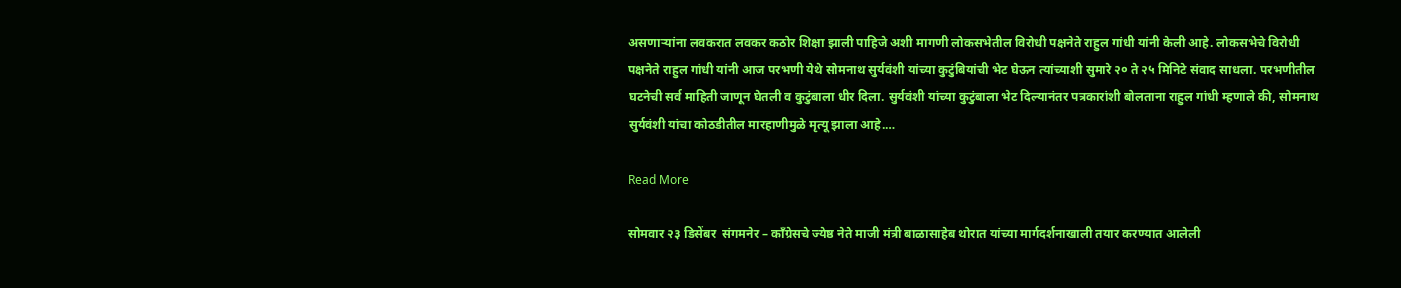असणाऱ्यांना लवकरात लवकर कठोर शिक्षा झाली पाहिजे अशी मागणी लोकसभेतील विरोधी पक्षनेते राहुल गांधी यांनी केली आहे. लोकसभेचे विरोधी पक्षनेते राहुल गांधी यांनी आज परभणी येथे सोमनाथ सुर्यवंशी यांच्या कुटुंबियांची भेट घेऊन त्यांच्याशी सुमारे २० ते २५ मिनिटे संवाद साधला. परभणीतील घटनेची सर्व माहिती जाणून घेतली व कुटुंबाला धीर दिला. सुर्यवंशी यांच्या कुटुंबाला भेट दिल्यानंतर पत्रकारांशी बोलताना राहुल गांधी म्हणाले की, सोमनाथ सुर्यवंशी यांचा कोठडीतील मारहाणीमुळे मृत्यू झाला आहे.…

Read More

सोमवार २३ डिसेंबर  संगमनेर – काँग्रेसचे ज्येष्ठ नेते माजी मंत्री बाळासाहेब थोरात यांच्या मार्गदर्शनाखाली तयार करण्यात आलेली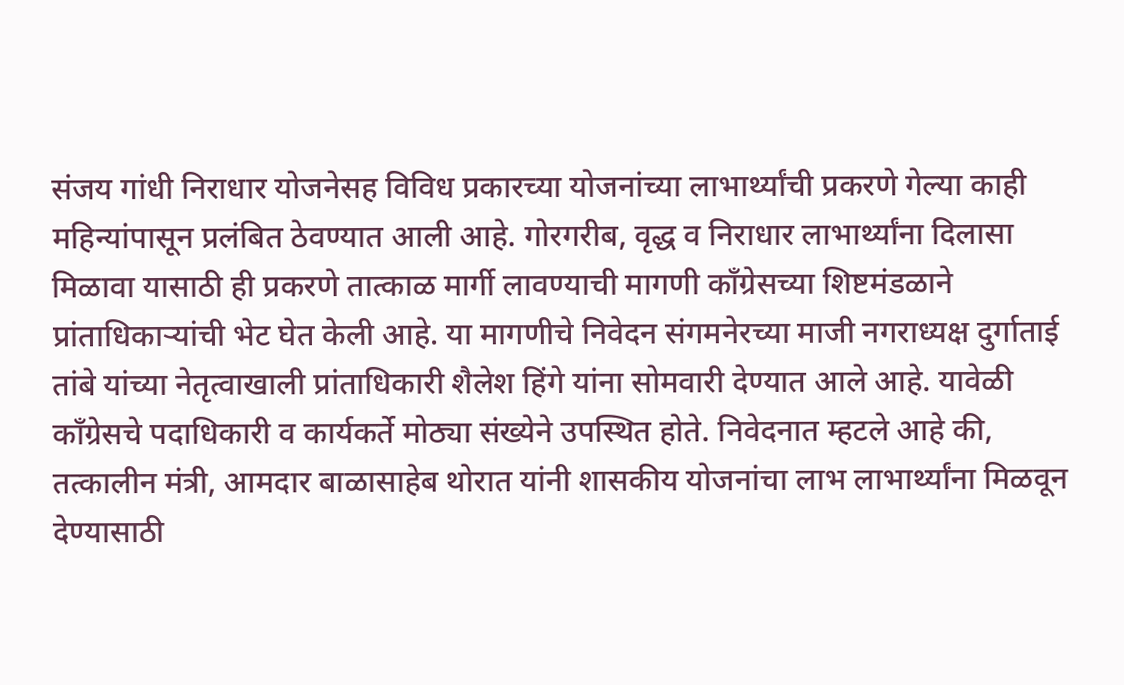संजय गांधी निराधार योजनेसह विविध प्रकारच्या योजनांच्या लाभार्थ्यांची प्रकरणे गेल्या काही महिन्यांपासून प्रलंबित ठेवण्यात आली आहे. गोरगरीब, वृद्ध व निराधार लाभार्थ्यांना दिलासा मिळावा यासाठी ही प्रकरणे तात्काळ मार्गी लावण्याची मागणी काँग्रेसच्या शिष्टमंडळाने प्रांताधिकाऱ्यांची भेट घेत केली आहे. या मागणीचे निवेदन संगमनेरच्या माजी नगराध्यक्ष दुर्गाताई तांबे यांच्या नेतृत्वाखाली प्रांताधिकारी शैलेश हिंगे यांना सोमवारी देण्यात आले आहे. यावेळी काँग्रेसचे पदाधिकारी व कार्यकर्ते मोठ्या संख्येने उपस्थित होते. निवेदनात म्हटले आहे की, तत्कालीन मंत्री, आमदार बाळासाहेब थोरात यांनी शासकीय योजनांचा लाभ लाभार्थ्यांना मिळवून देण्यासाठी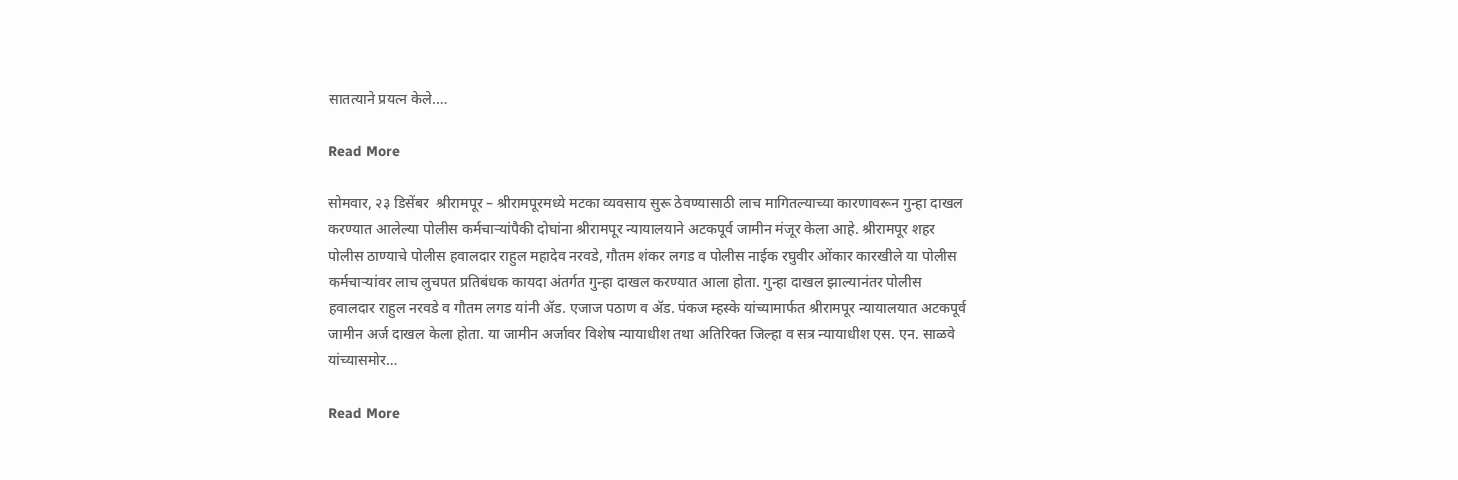सातत्याने प्रयत्न केले.…

Read More

सोमवार, २३ डिसेंबर  श्रीरामपूर – श्रीरामपूरमध्ये मटका व्यवसाय सुरू ठेवण्यासाठी लाच मागितल्याच्या कारणावरून गुन्हा दाखल करण्यात आलेल्या पोलीस कर्मचाऱ्यांपैकी दोघांना श्रीरामपूर न्यायालयाने अटकपूर्व जामीन मंजूर केला आहे. श्रीरामपूर शहर पोलीस ठाण्याचे पोलीस हवालदार राहुल महादेव नरवडे, गौतम शंकर लगड व पोलीस नाईक रघुवीर ओंकार कारखीले या पोलीस कर्मचाऱ्यांवर लाच लुचपत प्रतिबंधक कायदा अंतर्गत गुन्हा दाखल करण्यात आला होता. गुन्हा दाखल झाल्यानंतर पोलीस हवालदार राहुल नरवडे व गौतम लगड यांनी ॲड. एजाज पठाण व ॲड. पंकज म्हस्के यांच्यामार्फत श्रीरामपूर न्यायालयात अटकपूर्व जामीन अर्ज दाखल केला होता. या जामीन अर्जावर विशेष न्यायाधीश तथा अतिरिक्त जिल्हा व सत्र न्यायाधीश एस. एन. साळवे यांच्यासमोर…

Read More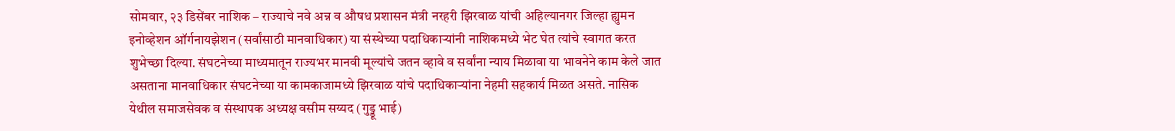सोमवार, २३ डिसेंबर नाशिक – राज्याचे नवे अन्न व औषध प्रशासन मंत्री नरहरी झिरवाळ यांची अहिल्यानगर जिल्हा ह्युमन इनोव्हेशन ऑर्गनायझेशन (सर्वांसाठी मानवाधिकार) या संस्थेच्या पदाधिकाऱ्यांनी नाशिकमध्ये भेट घेत त्यांचे स्वागत करत शुभेच्छा दिल्या. संघटनेच्या माध्यमातून राज्यभर मानवी मूल्यांचे जतन व्हावे व सर्वांना न्याय मिळावा या भावनेने काम केले जात असताना मानवाधिकार संघटनेच्या या कामकाजामध्ये झिरवाळ यांचे पदाधिकाऱ्यांना नेहमी सहकार्य मिळत असते. नासिक येथील समाजसेवक व संस्थापक अध्यक्ष वसीम सय्यद (गुड्डू भाई)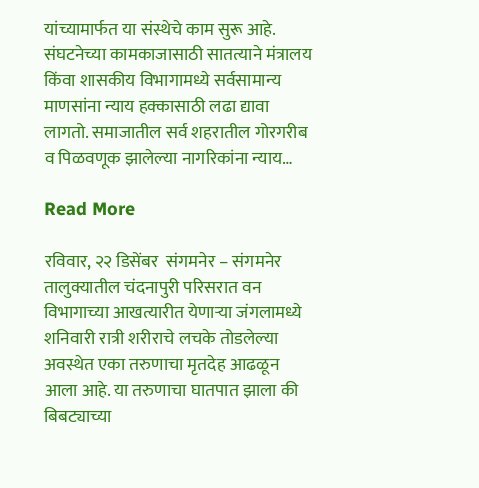यांच्यामार्फत या संस्थेचे काम सुरू आहे. संघटनेच्या कामकाजासाठी सातत्याने मंत्रालय किंवा शासकीय विभागामध्ये सर्वसामान्य माणसांना न्याय हक्कासाठी लढा द्यावा लागतो. समाजातील सर्व शहरातील गोरगरीब व पिळवणूक झालेल्या नागरिकांना न्याय…

Read More

रविवार, २२ डिसेंबर  संगमनेर – संगमनेर तालुक्यातील चंदनापुरी परिसरात वन विभागाच्या आखत्यारीत येणाऱ्या जंगलामध्ये शनिवारी रात्री शरीराचे लचके तोडलेल्या अवस्थेत एका तरुणाचा मृतदेह आढळून आला आहे. या तरुणाचा घातपात झाला की बिबट्याच्या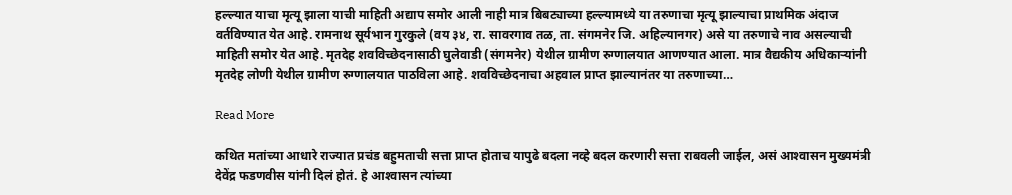हल्ल्यात याचा मृत्यू झाला याची माहिती अद्याप समोर आली नाही मात्र बिबट्याच्या हल्ल्यामध्ये या तरुणाचा मृत्यू झाल्याचा प्राथमिक अंदाज वर्तविण्यात येत आहे. रामनाथ सूर्यभान गुरकुले (वय ३४, रा. सावरगाव तळ, ता. संगमनेर जि. अहिल्यानगर) असे या तरुणाचे नाव असल्याची माहिती समोर येत आहे. मृतदेह शवविच्छेदनासाठी घुलेवाडी (संगमनेर) येथील ग्रामीण रुग्णालयात आणण्यात आला. मात्र वैद्यकीय अधिकाऱ्यांनी मृतदेह लोणी येथील ग्रामीण रुग्णालयात पाठविला आहे. शवविच्छेदनाचा अहवाल प्राप्त झाल्यानंतर या तरुणाच्या…

Read More

कथित मतांच्या आधारे राज्यात प्रचंड बहुमताची सत्ता प्राप्त होताच यापुढे बदला नव्हे बदल करणारी सत्ता राबवली जाईल, असं आश्‍वासन मुख्यमंत्री देवेंद्र फडणवीस यांनी दिलं होतं. हे आश्‍वासन त्यांच्या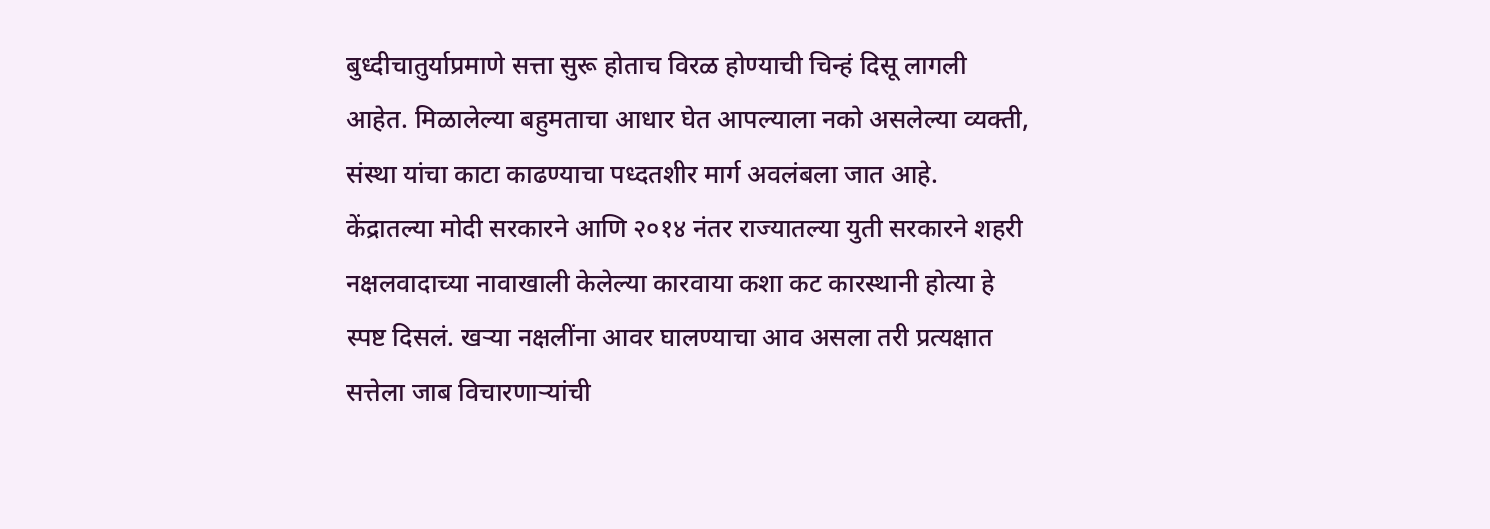बुध्दीचातुर्याप्रमाणे सत्ता सुरू होताच विरळ होण्याची चिन्हं दिसू लागली आहेत. मिळालेल्या बहुमताचा आधार घेत आपल्याला नको असलेल्या व्यक्ती, संस्था यांचा काटा काढण्याचा पध्दतशीर मार्ग अवलंबला जात आहे. केंद्रातल्या मोदी सरकारने आणि २०१४ नंतर राज्यातल्या युती सरकारने शहरी नक्षलवादाच्या नावाखाली केलेल्या कारवाया कशा कट कारस्थानी होत्या हे स्पष्ट दिसलं. खर्‍या नक्षलींना आवर घालण्याचा आव असला तरी प्रत्यक्षात सत्तेला जाब विचारणार्‍यांची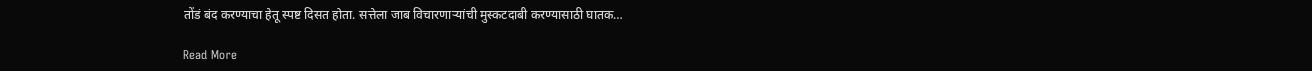तोंडं बंद करण्याचा हेतू स्पष्ट दिसत होता. सत्तेला जाब विचारणार्‍यांची मुस्कटदाबी करण्यासाठी घातक…

Read More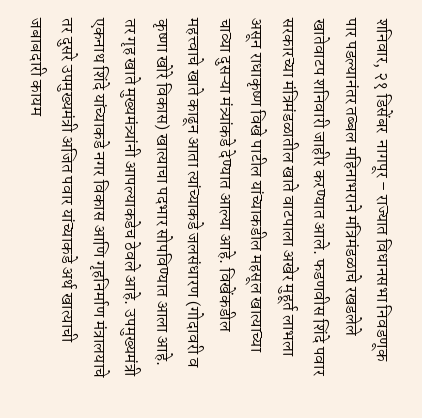शनिवार, २१ डिसेंबर  नागपूर – राज्यात विधानसभा निवडणूक पार पडल्यानंतर तब्बल महिनाभराने मंत्रिमंडळाचे रखडलेले खातेवाटप शनिवारी जाहीर करण्यात आले. फडणवीस शिंदे पवार सरकारच्या मंत्रिमंडळातील खाते वाटपाला अखेर मुहूर्त लाभला असून राधाकृष्ण विखे पाटील यांच्याकडील महसूल खात्याच्या चाव्या दुसऱ्या मंत्र्यांकडे देण्यात आल्या आहे. विखेंकडील महत्त्वाचे खाते काढून आता त्यांच्याकडे जलसंधारण (गोदावरी व कृष्णा खोरे विकास) खात्याचा पदभार सोपविण्यात आला आहे. तर गृह खाते मुख्यमंत्र्यांनी आपल्याकडेच ठेवले आहे. उपमुख्यमंत्री एकनाथ शिंदे यांच्याकडे नगर विकास आणि गृहनिर्माण मंत्रालयाचे तर दुसरे उपमुख्यमंत्री अजित पवार यांच्याकडे अर्थ खात्याची जबाबदारी कायम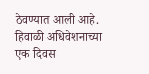ठेवण्यात आली आहे. हिवाळी अधिवेशनाच्या एक दिवस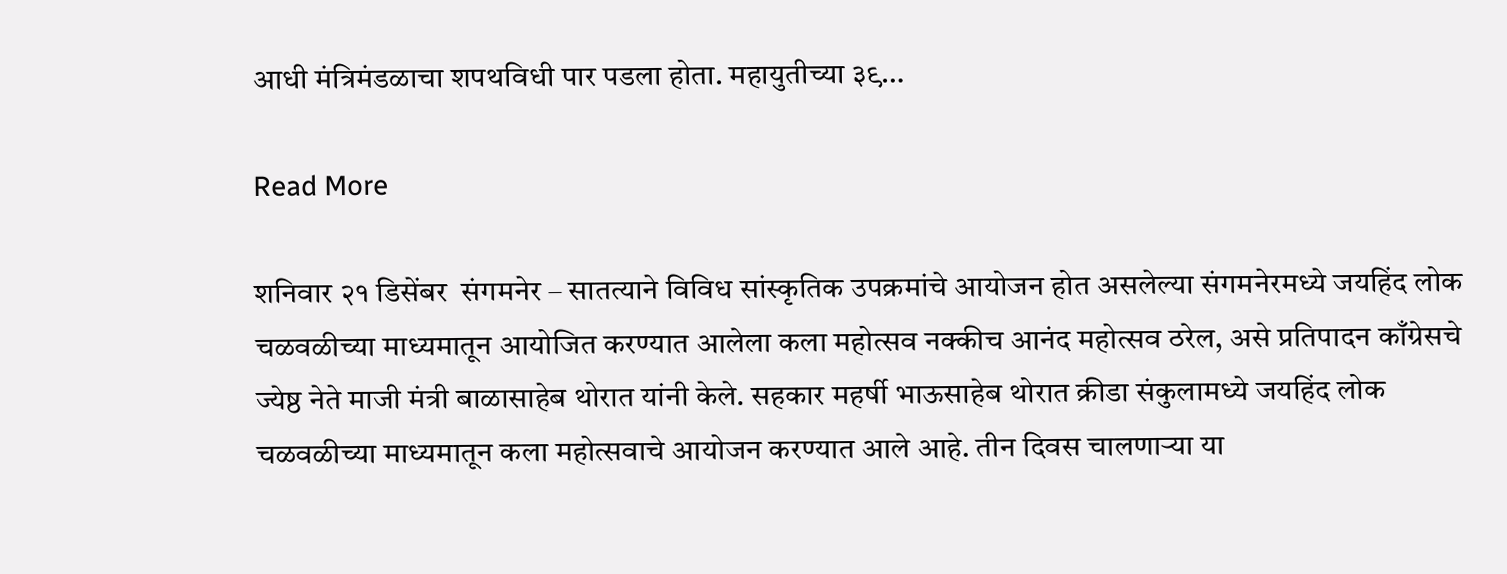आधी मंत्रिमंडळाचा शपथविधी पार पडला होता. महायुतीच्या ३९…

Read More

शनिवार २१ डिसेंबर  संगमनेर – सातत्याने विविध सांस्कृतिक उपक्रमांचे आयोजन होत असलेल्या संगमनेरमध्ये जयहिंद लोक चळवळीच्या माध्यमातून आयोजित करण्यात आलेला कला महोत्सव नक्कीच आनंद महोत्सव ठरेल, असे प्रतिपादन काँग्रेसचे ज्येष्ठ नेते माजी मंत्री बाळासाहेब थोरात यांनी केले. सहकार महर्षी भाऊसाहेब थोरात क्रीडा संकुलामध्ये जयहिंद लोक चळवळीच्या माध्यमातून कला महोत्सवाचे आयोजन करण्यात आले आहे. तीन दिवस चालणाऱ्या या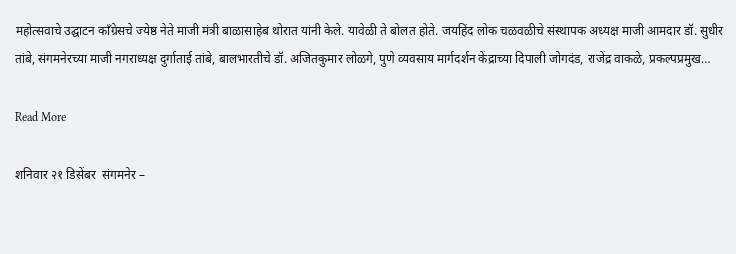महोत्सवाचे उद्घाटन काँग्रेसचे ज्येष्ठ नेते माजी मंत्री बाळासाहेब थोरात यांनी केले. यावेळी ते बोलत होते. जयहिंद लोक चळवळीचे संस्थापक अध्यक्ष माजी आमदार डॉ. सुधीर तांबे, संगमनेरच्या माजी नगराध्यक्ष दुर्गाताई तांबे, बालभारतीचे डॉ. अजितकुमार लोळगे, पुणे व्यवसाय मार्गदर्शन केंद्राच्या दिपाली जोगदंड, राजेंद्र वाकळे, प्रकल्पप्रमुख…

Read More

शनिवार २१ डिसेंबर  संगमनेर –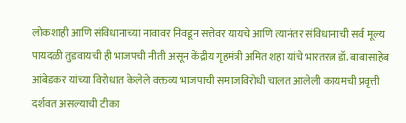लोकशाही आणि संविधानाच्या नावावर निवडून सत्तेवर यायचे आणि त्यानंतर संविधानाची सर्व मूल्य पायदळी तुडवायची ही भाजपची नीती असून केंद्रीय गृहमंत्री अमित शहा यांचे भारतरत्न डॉ. बाबासाहेब आंबेडकर यांच्या विरोधात केलेले वक्तव्य भाजपाची समाजविरोधी चालत आलेली कायमची प्रवृत्ती दर्शवत असल्याची टीका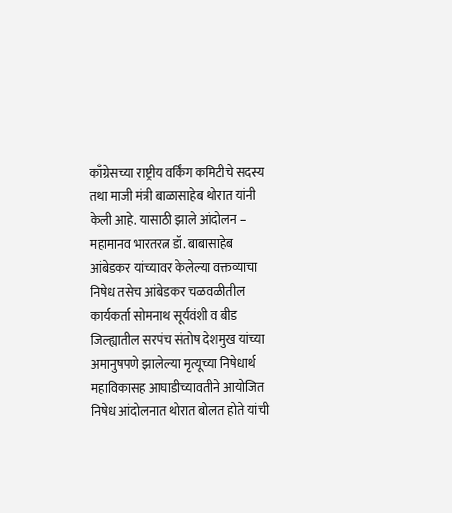काँग्रेसच्या राष्ट्रीय वर्किंग कमिटीचे सदस्य तथा माजी मंत्री बाळासाहेब थोरात यांनी केली आहे. यासाठी झाले आंदोलन – महामानव भारतरत्न डॉ. बाबासाहेब आंबेडकर यांच्यावर केलेल्या वक्तव्याचा निषेध तसेच आंबेडकर चळवळीतील कार्यकर्ता सोमनाथ सूर्यवंशी व बीड जिल्ह्यातील सरपंच संतोष देशमुख यांच्या अमानुषपणे झालेल्या मृत्यूच्या निषेधार्थ महाविकासह आघाडीच्यावतीने आयोजित निषेध आंदोलनात थोरात बोलत होते यांची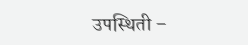उपस्थिती –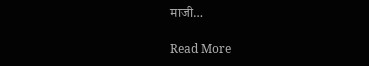माजी…

Read More